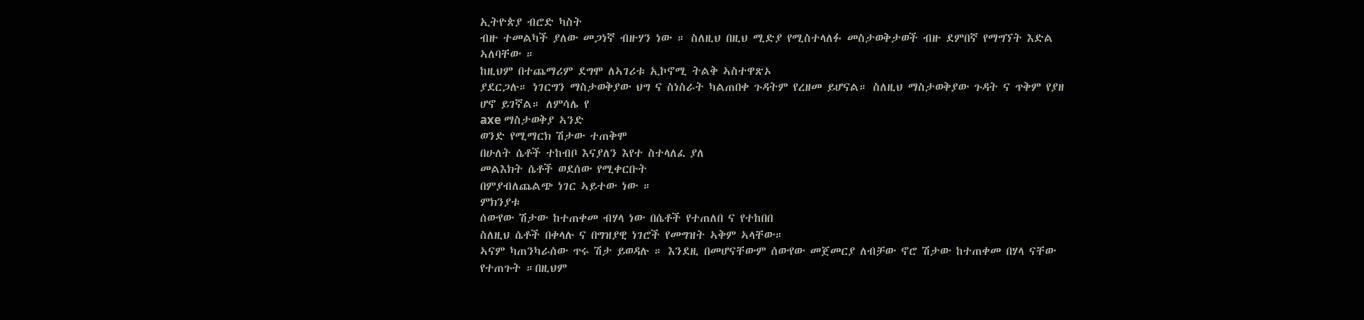ኢትዮጵያ ብሮድ ካስት
ብዙ ተመልካች ያለው መጋነኛ ብዙሃን ነው ። ስለዚህ በዚህ ሚድያ የሚስተላለፉ መስታወቅታወች ብዙ ደምበኛ የማግኘት እድል ኣለባቸው ።
ከዚህም በተጨማሪም ደግሞ ለኣገሪቱ ኢኮኖሚ ትልቅ ኣስተዋጽኦ
ያደርጋሉ። ነገርግን ማስታወቅያው ህግ ና ስነስራት ካልጠበቀ ጉዳትም የረዘመ ይሆናል። ስለዚህ ማስታወቅያው ጉዳት ና ጥቅም የያዘ ሆኖ ይገኛል። ለምሳሌ የ
axe ማስታወቅያ ኣንድ
ወንድ የሚማርክ ሽታው ተጠቅሞ
በሁለት ሴቶች ተከብቦ እናያለን እየተ ስተላለፈ ያለ
መልእክት ሴቶች ወደሰው የሚቀርቡት
በምያብለጨልጭ ነገር ኣይተው ነው ።
ምክንያቱ
ሰውየው ሽታው ከተጠቀመ ብሃላ ነው በሴቶች የተጠለበ ና የተከበበ
ስለዚህ ሴቶች በቀላሉ ና በግዝያዊ ነገሮች የመግዝት ኣቅም ኣላቸው።
ኣናም ካጠንካራሰው ጥሩ ሽታ ይወዳሉ ። እንደዚ በመሆናቸውም ሰውየው መጀመርያ ለብቻው ኖሮ ሽታው ከተጠቀመ በሃላ ናቸው የተጠጉት ።በዚህም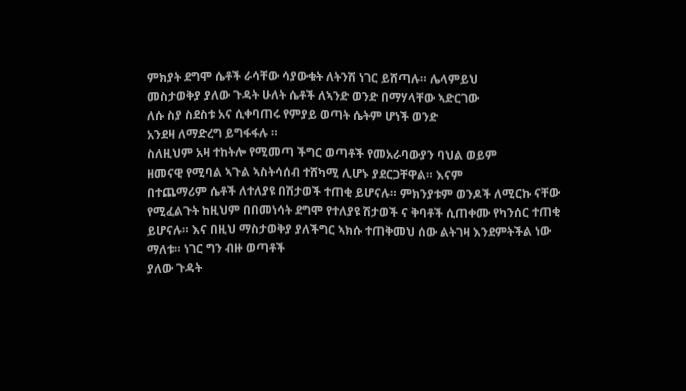ምክያት ደግሞ ሴቶች ራሳቸው ሳያውቁት ለትንሽ ነገር ይሸጣሉ። ሌላምይህ
መስታወቅያ ያለው ጉዳት ሁለት ሴቶች ለኣንድ ወንድ በማሃላቸው ኣድርገው
ለሱ ስያ ስደስቱ አና ሲቀባጠሩ የምያይ ወጣት ሴትም ሆነች ወንድ
አንደዛ ለማድረግ ይግፋፋሉ ።
ስለዚህም አዛ ተከትሎ የሚመጣ ችግር ወጣቶች የመአራባውያን ባህል ወይም
ዘመናዊ የሚባል ኣጉል ኣስትሳሰብ ተሸካሚ ሊሆኑ ያደርጋቸዋል። እናም
በተጨማሪም ሴቶች ለተለያዩ በሽታወች ተጠቂ ይሆናሉ። ምክንያቱም ወንዶች ለሚርኩ ናቸው የሚፈልጉት ከዚህም በበመነሳት ደግሞ የተለያዩ ሽታወች ና ቅባቶች ሲጠቀሙ የካንሰር ተጠቂ
ይሆናሉ። እና በዚህ ማስታወቅያ ያለችግር ኣክሱ ተጠቅመህ ሰው ልትገዛ እንደምትችል ነው ማለቱ። ነገር ግን ብዙ ወጣቶች
ያለው ጉዳት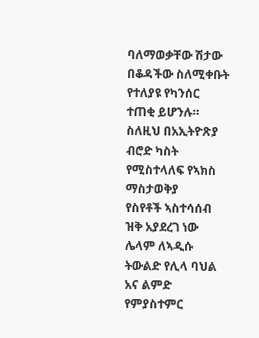ባለማወቃቸው ሽታው በቆዳችው ስለሚቀቡት የተለያዩ የካንሰር
ተጠቂ ይሆንሉ።
ስለዚህ በአኢትዮጽያ ብሮድ ካስት የሚስተላለፍ የኣክስ ማስታወቅያ
የስየቶች ኣስተሳሰብ ዝቅ አያደረገ ነው ሌላም ለኣዲሱ
ትውልድ የሊላ ባህል አና ልምድ የምያስተምር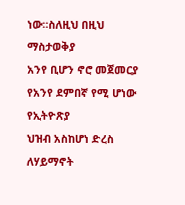ነው።ስለዚህ በዚህ ማስታወቅያ
አንየ ቢሆን ኖሮ መጀመርያ የአንየ ደምበኛ የሚ ሆነው የኢትዮጽያ
ህዝብ አስከሆነ ድረስ ለሃይማኖት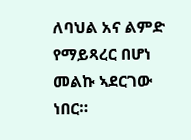ለባህል አና ልምድ
የማይጻረር በሆነ መልኩ ኣደርገው ነበር።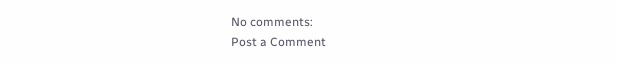No comments:
Post a Comment